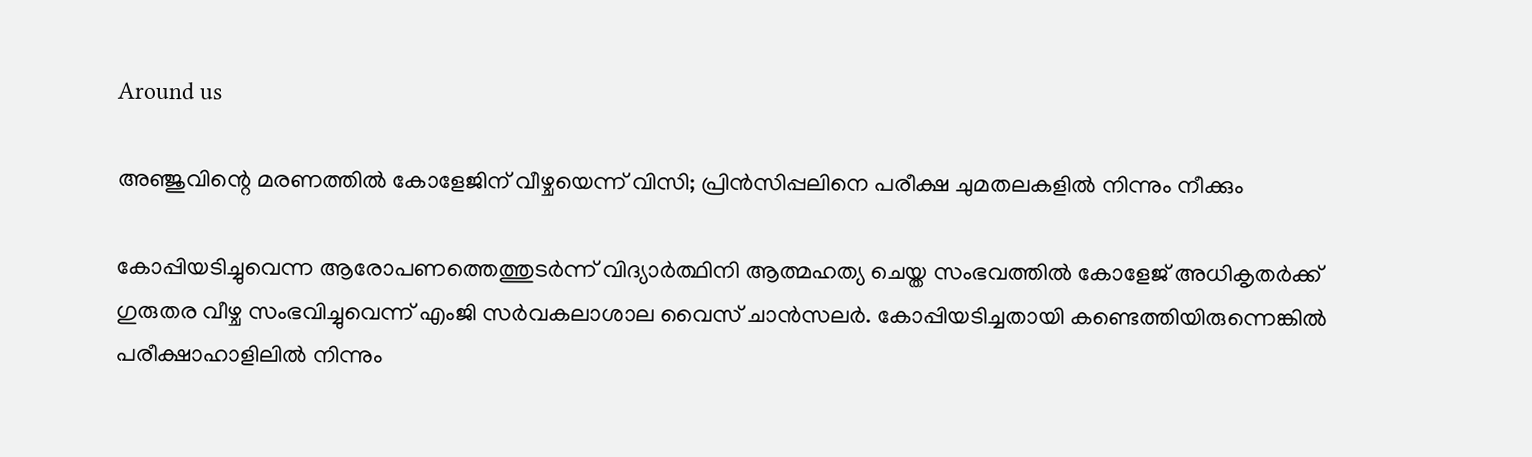Around us

അഞ്ജുവിന്റെ മരണത്തില്‍ കോളേജിന് വീഴ്ചയെന്ന് വിസി; പ്രിന്‍സിപ്പലിനെ പരീക്ഷ ചുമതലകളില്‍ നിന്നും നീക്കും

കോപ്പിയടിച്ചുവെന്ന ആരോപണത്തെത്തുടര്‍ന്ന് വിദ്യാര്‍ത്ഥിനി ആത്മഹത്യ ചെയ്ത സംഭവത്തില്‍ കോളേജ് അധികൃതര്‍ക്ക് ഗുരുതര വീഴ്ച സംഭവിച്ചുവെന്ന് എംജി സര്‍വകലാശാല വൈസ് ചാന്‍സലര്‍. കോപ്പിയടിച്ചതായി കണ്ടെത്തിയിരുന്നെങ്കില്‍ പരീക്ഷാഹാളിലില്‍ നിന്നും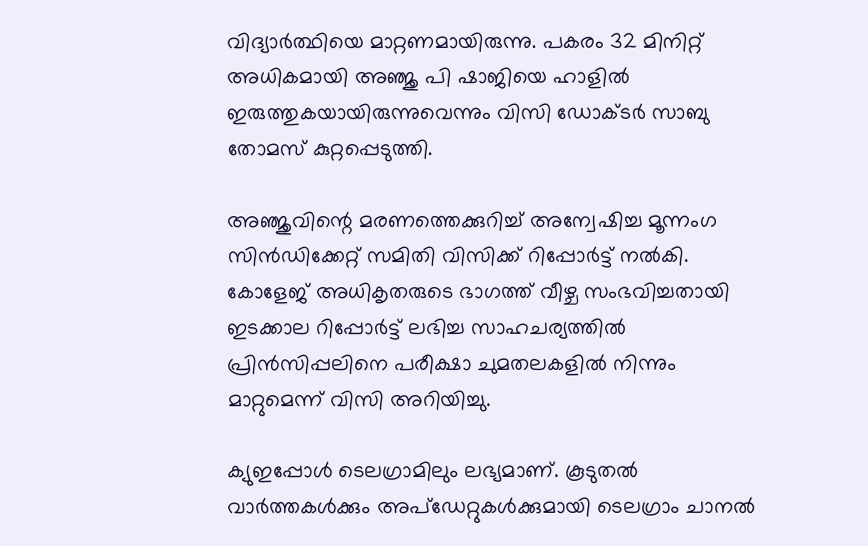വിദ്യാര്‍ത്ഥിയെ മാറ്റണമായിരുന്നു. പകരം 32 മിനിറ്റ് അധികമായി അഞ്ജു പി ഷാജിയെ ഹാളില്‍ ഇരുത്തുകയായിരുന്നുവെന്നും വിസി ഡോക്ടര്‍ സാബു തോമസ് കുറ്റപ്പെടുത്തി.

അഞ്ജുവിന്റെ മരണത്തെക്കുറിച്ച് അന്വേഷിച്ച മൂന്നംഗ സിന്‍ഡിക്കേറ്റ് സമിതി വിസിക്ക് റിപ്പോര്‍ട്ട് നല്‍കി. കോളേജ് അധികൃതരുടെ ഭാഗത്ത് വീഴ്ച സംഭവിച്ചതായി ഇടക്കാല റിപ്പോര്‍ട്ട് ലഭിച്ച സാഹചര്യത്തില്‍ പ്രിന്‍സിപ്പലിനെ പരീക്ഷാ ചുമതലകളില്‍ നിന്നും മാറ്റുമെന്ന് വിസി അറിയിച്ചു.

ക്യുഇപ്പോള്‍ ടെലഗ്രാമിലും ലഭ്യമാണ്. കൂടുതല്‍ വാര്‍ത്തകള്‍ക്കും അപ്‌ഡേറ്റുകള്‍ക്കുമായി ടെലഗ്രാം ചാനല്‍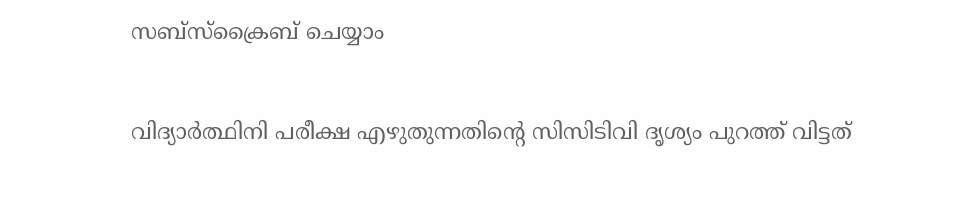സബ്‌സ്‌ക്രൈബ് ചെയ്യാം

വിദ്യാര്‍ത്ഥിനി പരീക്ഷ എഴുതുന്നതിന്റെ സിസിടിവി ദൃശ്യം പുറത്ത് വിട്ടത്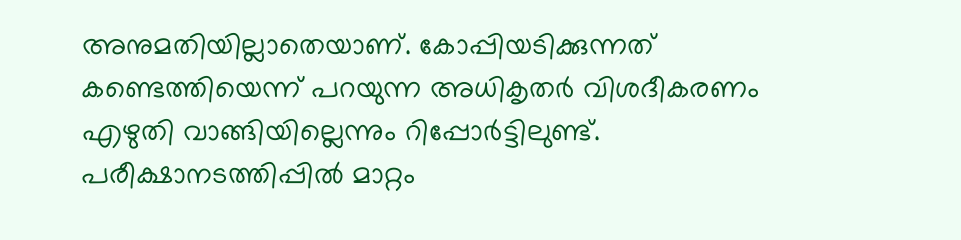അനുമതിയില്ലാതെയാണ്. കോപ്പിയടിക്കുന്നത് കണ്ടെത്തിയെന്ന് പറയുന്ന അധികൃതര്‍ വിശദീകരണം എഴുതി വാങ്ങിയില്ലെന്നും റിപ്പോര്‍ട്ടിലുണ്ട്. പരീക്ഷാനടത്തിപ്പില്‍ മാറ്റം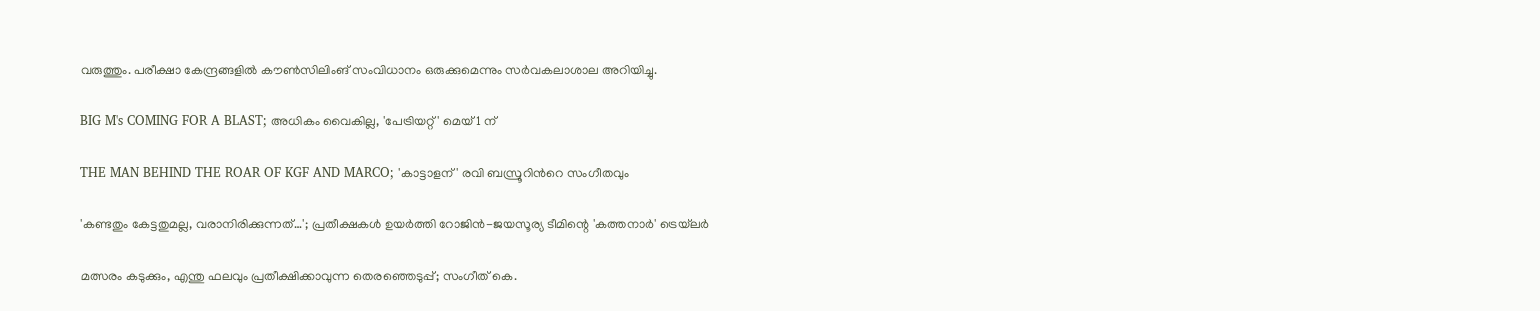വരുത്തും. പരീക്ഷാ കേന്ദ്രങ്ങളില്‍ കൗണ്‍സിലിംങ് സംവിധാനം ഒരുക്കുമെന്നും സര്‍വകലാശാല അറിയിച്ചു.

BIG M's COMING FOR A BLAST; അധികം വൈകില്ല, 'പേട്രിയറ്റ്' മെയ് 1 ന്

THE MAN BEHIND THE ROAR OF KGF AND MARCO; 'കാട്ടാളന്' രവി ബസ്രൂറിന്‍റെ സംഗീതവും

'കണ്ടതും കേട്ടതുമല്ല, വരാനിരിക്കുന്നത്…'; പ്രതീക്ഷകൾ ഉയർത്തി റോജിൻ-ജയസൂര്യ ടീമിന്റെ 'കത്തനാർ' ട്രെയ്‌ലർ

മത്സരം കടുക്കും, എന്തു ഫലവും പ്രതീക്ഷിക്കാവുന്ന തെരഞ്ഞെടുപ്പ്; സംഗീത് കെ.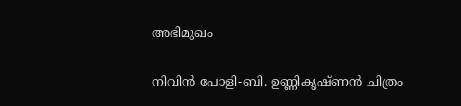അഭിമുഖം

നിവിൻ പോളി-ബി. ഉണ്ണികൃഷ്ണൻ ചിത്രം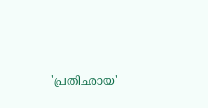'പ്രതിഛായ'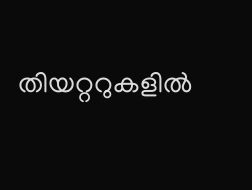തിയറ്ററുകളിൽ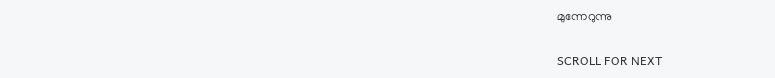മുന്നേറുന്നു

SCROLL FOR NEXT